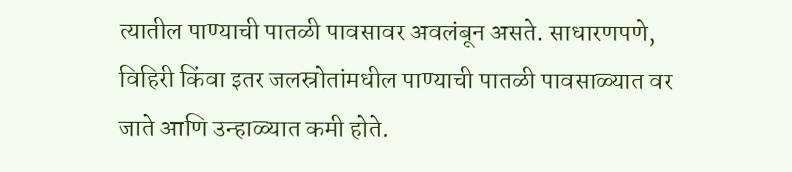त्यातील पाण्याची पातळी पावसावर अवलंबून असते. साधारणपणे, विहिरी किंवा इतर जलस्रोतांमधील पाण्याची पातळी पावसाळ्यात वर जाते आणि उन्हाळ्यात कमी होते.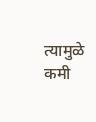त्यामुळे कमी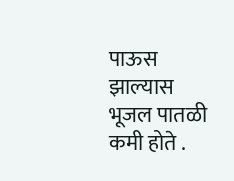पाऊस झाल्यास भूजल पातळी कमी होते .